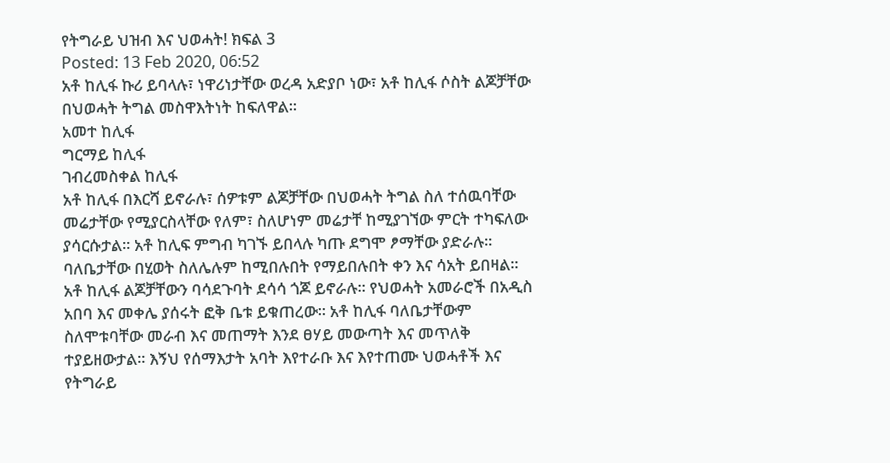የትግራይ ህዝብ እና ህወሓት! ክፍል 3
Posted: 13 Feb 2020, 06:52
አቶ ከሊፋ ኩሪ ይባላሉ፣ ነዋሪነታቸው ወረዳ አድያቦ ነው፣ አቶ ከሊፋ ሶስት ልጆቻቸው በህወሓት ትግል መስዋእትነት ከፍለዋል።
አመተ ከሊፋ
ግርማይ ከሊፋ
ገብረመስቀል ከሊፋ
አቶ ከሊፋ በእርሻ ይኖራሉ፣ ሰዎቱም ልጆቻቸው በህወሓት ትግል ስለ ተሰዉባቸው መሬታቸው የሚያርስላቸው የለም፣ ስለሆነም መሬታቸ ከሚያገኘው ምርት ተካፍለው ያሳርሱታል። አቶ ከሊፍ ምግብ ካገኙ ይበላሉ ካጡ ደግሞ ፆማቸው ያድራሉ። ባለቤታቸው በሂወት ስለሌሉም ከሚበሉበት የማይበሉበት ቀን እና ሳአት ይበዛል። አቶ ከሊፋ ልጆቻቸውን ባሳደጉባት ደሳሳ ጎጆ ይኖራሉ። የህወሓት አመራሮች በአዲስ አበባ እና መቀሌ ያሰሩት ፎቅ ቤቱ ይቁጠረው። አቶ ከሊፋ ባለቤታቸውም ስለሞቱባቸው መራብ እና መጠማት እንደ ፀሃይ መውጣት እና መጥለቅ ተያይዘውታል። እኝህ የሰማእታት አባት እየተራቡ እና እየተጠሙ ህወሓቶች እና የትግራይ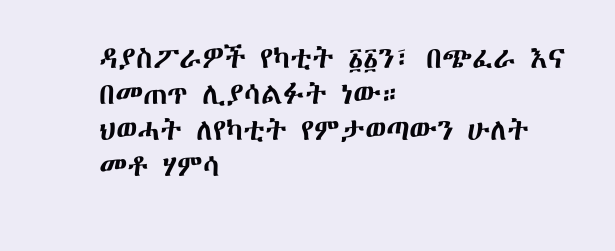ዳያስፖራዎች የካቲት ፩፩ን፣ በጭፈራ እና በመጠጥ ሊያሳልፉት ነው።
ህወሓት ለየካቲት የምታወጣውን ሁለት መቶ ሃምሳ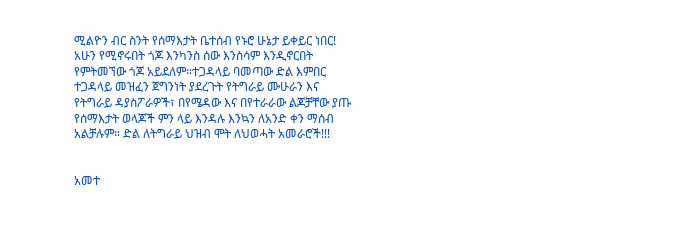ሚልዮን ብር ስንት የሰማእታት ቤተሰብ የኑሮ ሁኔታ ይቀይር ነበር! አሁን የሚኖሩበት ጎጆ እንካንስ ሰው እንስሳም እንዲኖርበት የምትመኘው ጎጆ አይደለም።ተጋዳላይ ባመጣው ድል እምበር ተጋዳላይ መዝፈን ጀግንነት ያደረጉት የትግራይ ሙሁራን እና የትግራይ ዳያስፖራዎች፣ በየሜዳው እና በየተራራው ልጆቻቸው ያጡ የሰማእታት ወላጆች ምን ላይ እንዳሉ እንኳን ለአንድ ቀን ማሰብ አልቻሉም። ድል ለትግራይ ህዝብ ሞት ለህወሓት አመራሮች!!!


አመተ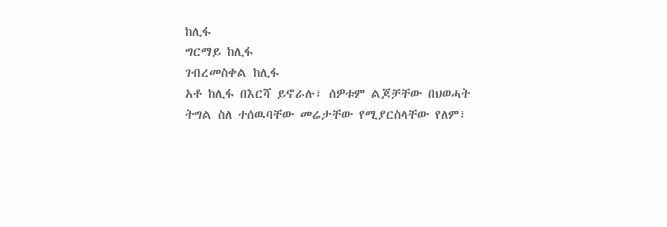ከሊፋ
ግርማይ ከሊፋ
ገብረመስቀል ከሊፋ
አቶ ከሊፋ በእርሻ ይኖራሉ፣ ሰዎቱም ልጆቻቸው በህወሓት ትግል ስለ ተሰዉባቸው መሬታቸው የሚያርስላቸው የለም፣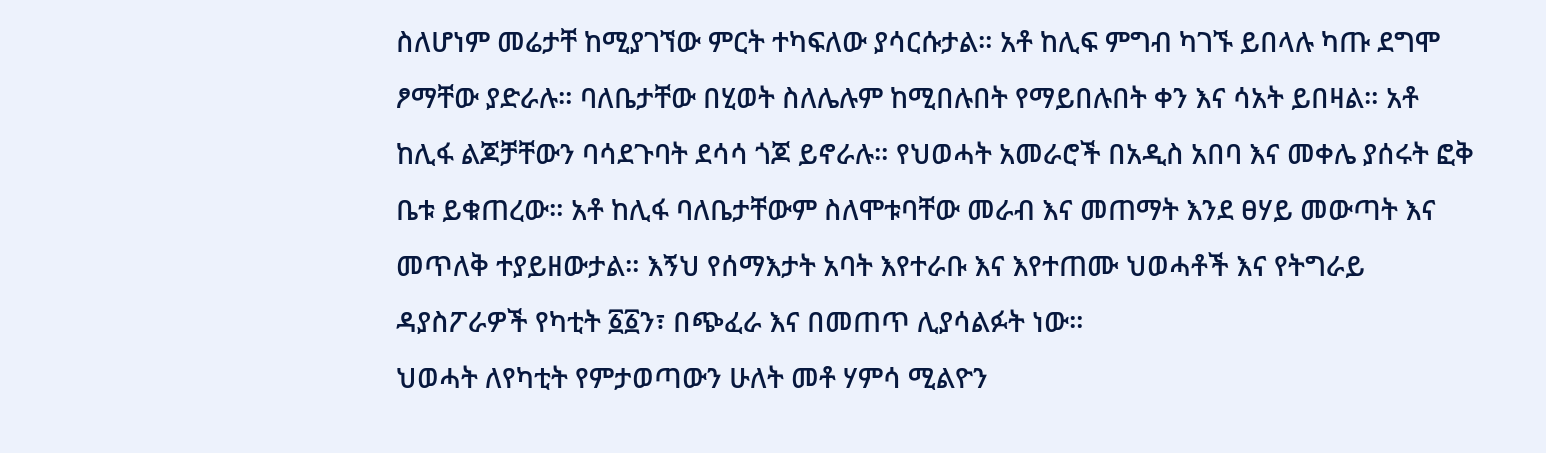ስለሆነም መሬታቸ ከሚያገኘው ምርት ተካፍለው ያሳርሱታል። አቶ ከሊፍ ምግብ ካገኙ ይበላሉ ካጡ ደግሞ ፆማቸው ያድራሉ። ባለቤታቸው በሂወት ስለሌሉም ከሚበሉበት የማይበሉበት ቀን እና ሳአት ይበዛል። አቶ ከሊፋ ልጆቻቸውን ባሳደጉባት ደሳሳ ጎጆ ይኖራሉ። የህወሓት አመራሮች በአዲስ አበባ እና መቀሌ ያሰሩት ፎቅ ቤቱ ይቁጠረው። አቶ ከሊፋ ባለቤታቸውም ስለሞቱባቸው መራብ እና መጠማት እንደ ፀሃይ መውጣት እና መጥለቅ ተያይዘውታል። እኝህ የሰማእታት አባት እየተራቡ እና እየተጠሙ ህወሓቶች እና የትግራይ ዳያስፖራዎች የካቲት ፩፩ን፣ በጭፈራ እና በመጠጥ ሊያሳልፉት ነው።
ህወሓት ለየካቲት የምታወጣውን ሁለት መቶ ሃምሳ ሚልዮን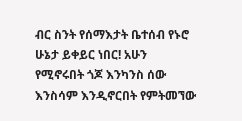ብር ስንት የሰማእታት ቤተሰብ የኑሮ ሁኔታ ይቀይር ነበር! አሁን የሚኖሩበት ጎጆ እንካንስ ሰው እንስሳም እንዲኖርበት የምትመኘው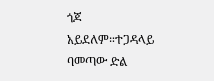ጎጆ አይደለም።ተጋዳላይ ባመጣው ድል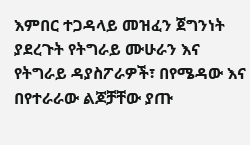እምበር ተጋዳላይ መዝፈን ጀግንነት ያደረጉት የትግራይ ሙሁራን እና የትግራይ ዳያስፖራዎች፣ በየሜዳው እና በየተራራው ልጆቻቸው ያጡ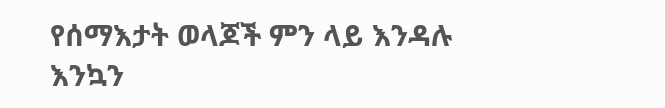የሰማእታት ወላጆች ምን ላይ እንዳሉ እንኳን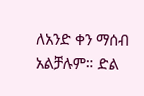ለአንድ ቀን ማሰብ አልቻሉም። ድል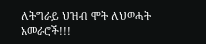ለትግራይ ህዝብ ሞት ለህወሓት አመራሮች!!!